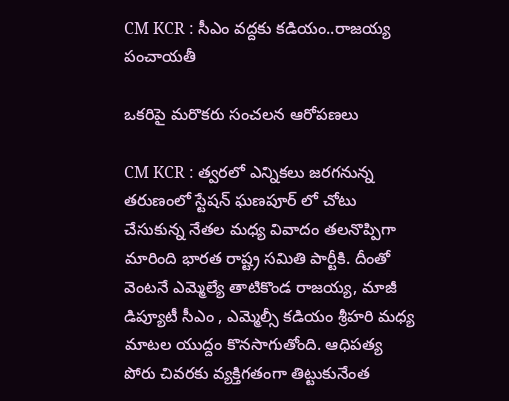CM KCR : సీఎం వ‌ద్ద‌కు క‌డియం..రాజయ్య పంచాయ‌తీ

ఒక‌రిపై మ‌రొక‌రు సంచ‌ల‌న ఆరోప‌ణ‌లు

CM KCR : త్వ‌ర‌లో ఎన్నిక‌లు జ‌ర‌గ‌నున్న త‌రుణంలో స్టేష‌న్ ఘ‌ణ‌పూర్ లో చోటు చేసుకున్న నేత‌ల మ‌ధ్య వివాదం త‌ల‌నొప్పిగా మారింది భార‌త రాష్ట్ర స‌మితి పార్టీకి. దీంతో వెంట‌నే ఎమ్మెల్యే తాటికొండ రాజ‌య్య‌, మాజీ డిప్యూటీ సీఎం , ఎమ్మెల్సీ క‌డియం శ్రీ‌హ‌రి మ‌ధ్య మాట‌ల యుద్దం కొన‌సాగుతోంది. ఆధిపత్య పోరు చివ‌ర‌కు వ్య‌క్తిగ‌తంగా తిట్టుకునేంత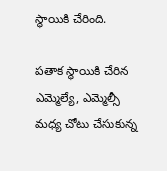స్థాయికి చేరింది.

ప‌తాక స్థాయికి చేరిన ఎమ్మెల్యే, ఎమ్మెల్సీ మ‌ధ్య చోటు చేసుకున్న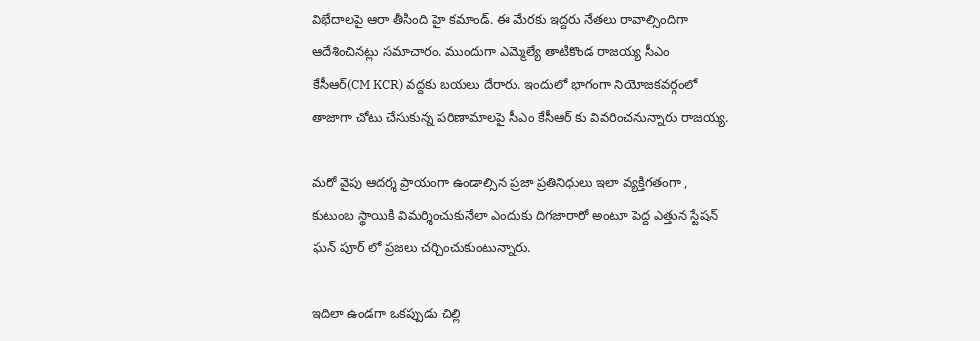విభేదాల‌పై ఆరా తీసింది హై క‌మాండ్. ఈ మేర‌కు ఇద్ద‌రు నేత‌లు రావాల్సిందిగా ఆదేశించిన‌ట్లు స‌మాచారం. ముందుగా ఎమ్మెల్యే తాటికొండ రాజ‌య్య సీఎం కేసీఆర్(CM KCR) వ‌ద్ద‌కు బ‌య‌లు దేరారు. ఇందులో భాగంగా నియోజ‌క‌వ‌ర్గంలో తాజాగా చోటు చేసుకున్న ప‌రిణామాల‌పై సీఎం కేసీఆర్ కు వివ‌రించ‌నున్నారు రాజ‌య్య‌.

మ‌రో వైపు ఆద‌ర్శ ప్రాయంగా ఉండాల్సిన ప్ర‌జా ప్ర‌తినిధులు ఇలా వ్య‌క్తిగ‌తంగా , కుటుంబ స్థాయికి విమ‌ర్శించుకునేలా ఎందుకు దిగ‌జారారో అంటూ పెద్ద ఎత్తున స్టేష‌న్ ఘ‌న్ పూర్ లో ప్ర‌జ‌లు చ‌ర్చించుకుంటున్నారు.

ఇదిలా ఉండ‌గా ఒక‌ప్పుడు చిల్లి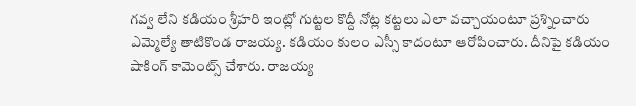గ‌వ్వ లేని క‌డియం శ్రీ‌హ‌రి ఇంట్లో గుట్ట‌ల కొద్దీ నోట్ల క‌ట్ట‌లు ఎలా వ‌చ్చాయంటూ ప్ర‌శ్నించారు ఎమ్మెల్యే తాటికొండ రాజ‌య్య‌. క‌డియం కులం ఎస్సీ కాదంటూ ఆరోపించారు. దీనిపై క‌డియం షాకింగ్ కామెంట్స్ చేశారు. రాజ‌య్య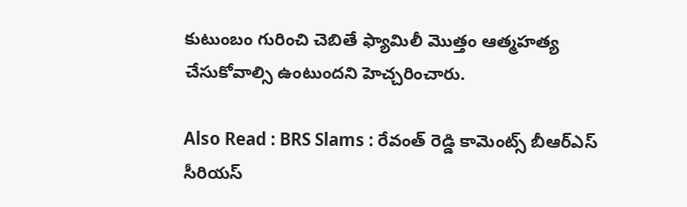కుటుంబం గురించి చెబితే ఫ్యామిలీ మొత్తం ఆత్మ‌హ‌త్య చేసుకోవాల్సి ఉంటుంద‌ని హెచ్చ‌రించారు.

Also Read : BRS Slams : రేవంత్ రెడ్డి కామెంట్స్ బీఆర్ఎస్ సీరియ‌స్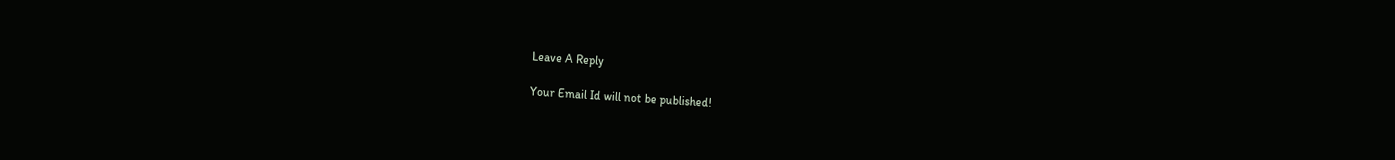Leave A Reply

Your Email Id will not be published!